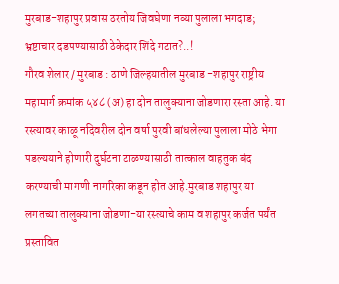मुरबाड-शहापुर प्रवास ठरतोय जिवघेणा नव्या पुलाला भगदाड; भ्रष्टाचार दडपण्यासाठी ठेकेदार शिंदे गटात?..!
गौरव शेलार / मुरबाड : ठाणे जिल्हयातील मुरबाड -शहापुर राष्ट्रीय महामार्ग क्रमांक ५४८ (अ) हा दोन तालुक्याना जोडणारा रस्ता आहे. या रस्त्यावर काळू नदिवरील दोन वर्षा पुरवी बांधलेल्या पुलाला मोठे भेगा पडल्ययाने होणारी दुर्घटना टाळण्यासाठी तात्काल वाहतुक बंद करण्याची मागणी नागरिका कडून होत आहे.मुरबाड शहापुर या लगतच्या तालुक्याना जोडणा-या रस्त्याचे काम व शहापुर कर्जत पर्यंत प्रस्तावित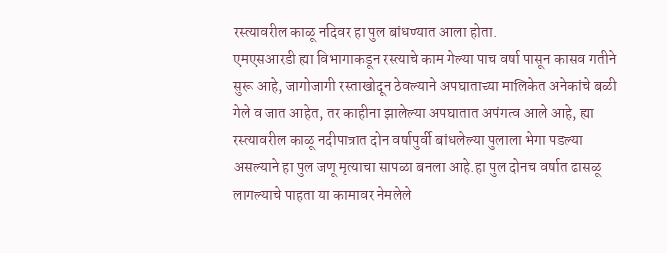रस्त्यावरील काळू नदिवर हा पुल बांधण्यात आला होता.
एमएसआरडी ह्या विभागाकडून रस्त्याचे काम गेल्या पाच वर्षा पासून कासव गतीने सुरू आहे, जागोजागी रस्ताखोदून ठेवल्याने अपघाताच्या मालिकेत अनेकांचे बळी गेले व जात आहेत, तर काहीना झालेल्या अपघातात अपंगत्व आले आहे, ह्या रस्त्यावरील काळू नदीपात्रात दोन वर्षापुर्वी बांधलेल्या पुलाला भेगा पडल्या असल्याने हा पुल जणू मृत्याचा सापळा बनला आहे.हा पुल दोनच वर्षात ढासळू लागल्याचे पाहता या कामावर नेमलेले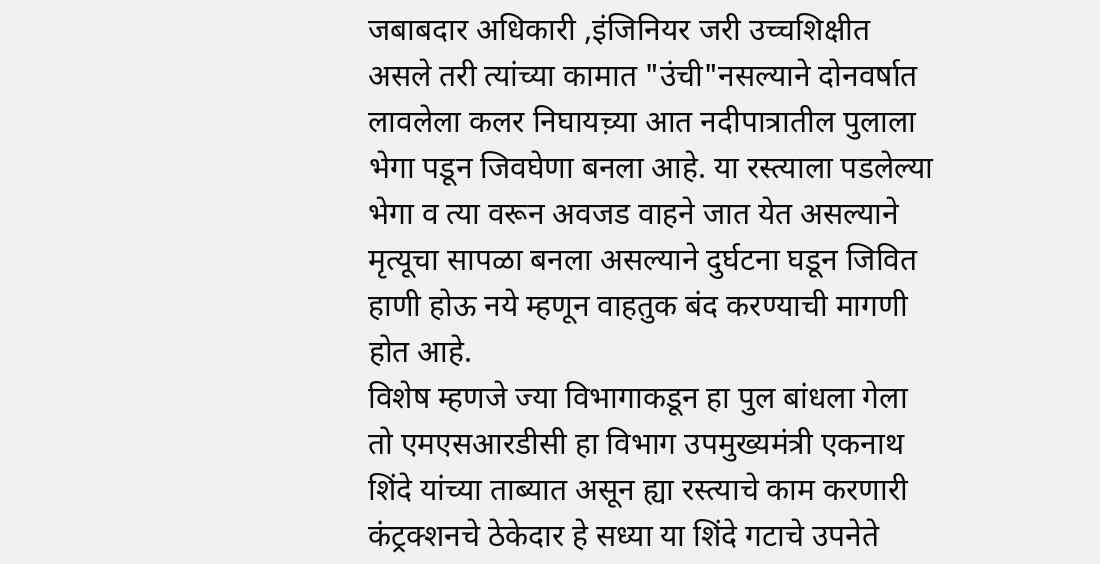जबाबदार अधिकारी ,इंजिनियर जरी उच्चशिक्षीत असले तरी त्यांच्या कामात "उंची"नसल्याने दोनवर्षात लावलेला कलर निघायच़्या आत नदीपात्रातील पुलाला भेगा पडून जिवघेणा बनला आहे. या रस्त्याला पडलेल्या भेगा व त्या वरून अवजड वाहने जात येत असल्याने मृत्यूचा सापळा बनला असल्याने दुर्घटना घडून जिवित हाणी होऊ नये म्हणून वाहतुक बंद करण्याची मागणी होत आहे.
विशेष म्हणजे ज्या विभागाकडून हा पुल बांधला गेला तो एमएसआरडीसी हा विभाग उपमुख्यमंत्री एकनाथ शिंदे यांच्या ताब्यात असून ह्या रस्त्याचे काम करणारी कंट्रक्शनचे ठेकेदार हे सध्या या शिंदे गटाचे उपनेते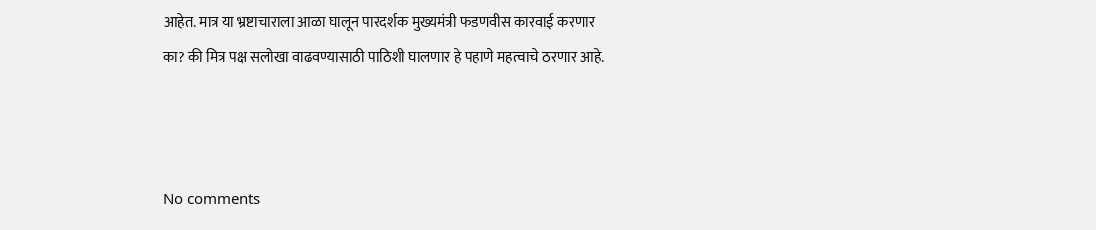आहेत. मात्र या भ्रष्टाचाराला आळा घालून पारदर्शक मुख्यमंत्री फडणवीस कारवाई करणार का? की मित्र पक्ष सलोखा वाढवण्यासाठी पाठिशी घालणार हे पहाणे महत्वाचे ठरणार आहे.



No comments